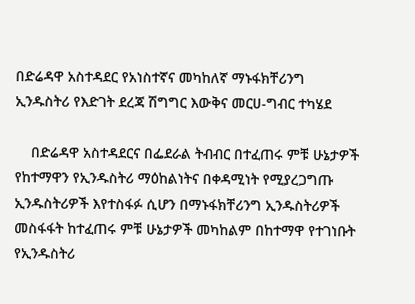በድሬዳዋ አስተዳደር የአነስተኛና መካከለኛ ማኑፋክቸሪንግ ኢንዱስትሪ የእድገት ደረጃ ሽግግር እውቅና መርሀ-ግብር ተካሄደ

    በድሬዳዋ አስተዳደርና በፌደራል ትብብር በተፈጠሩ ምቹ ሁኔታዎች የከተማዋን የኢንዱስትሪ ማዕከልነትና በቀዳሚነት የሚያረጋግጡ ኢንዱስትሪዎች እየተስፋፉ ሲሆን በማኑፋክቸሪንግ ኢንዱስትሪዎች መስፋፋት ከተፈጠሩ ምቹ ሁኔታዎች መካከልም በከተማዋ የተገነቡት የኢንዱስትሪ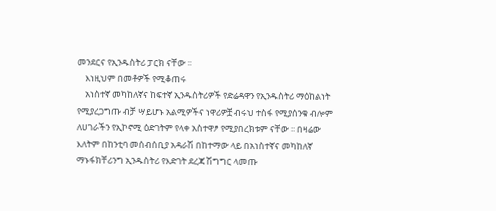መንደርና የኢንዱስትሪ ፓርክ ናቸው ፡፡
    እነዚህም በመቶዎች የሚቆጠሩ
    አነስተኛ መካከለኛና ከፍተኛ ኢንዱስትሪዎች የድሬዳዋን የኢንዱስትሪ ማዕከልነት የሚያረጋግጡ ብቻ ሣይሆኑ አልሚዎችና ነዋሪዎቿ ብሩህ ተስፋ የሚያሰንቁ ብሎም ለሀገራችን የኢኮኖሚ ዕድገትም የላቀ አስተዋፆ የሚያበረክቱም ናቸው ፡፡ በዛሬው እለትም በከንቲባ መሰብሰቢያ አዳራሽ በከተማው ላይ በአነስተኛና መካከለኛ ማኑፋክቸሪንግ ኢንዱስትሪ የእድገት ደረጃ ሽግግር ላመጡ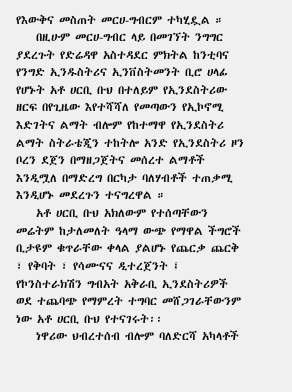የእውቅና መስጠት መርሀ-ግብርም ተካሂዷል ።
    በዚሁም መርሀ-ግብር ላይ በመገኘት ንግግር ያደረጉት የድሬዳዋ አስተዳደር ምክትል ከንቲባና የንግድ ኢንዱስትሪና ኢንቨስትመንት ቢሮ ሀላፊ የሆኑት አቶ ሀርቢ ቡህ በተለይም የኢንደስትሪው ዘርፍ በየጊዜው እየተሻሻለ የመጣውን የኢኮኖሚ እድገትና ልማት ብሎም የከተማዋ የኢንደስትሪ ልማት ስትራቴጂን ተከትሎ አንድ የኢንደስትሪ ዞን ቦረን ደጀን በማዘጋጀትና መሰረተ ልማቶች እንዲሟለ በማድረግ በርካታ ባለሃብቶች ተጠቃሚ እንዲሆኑ መደረጉን ተናግረዋል ።
    አቶ ሀርቢ ቡህ አክለውም የተሰጣቸውን መሬትም ከታለመለት ዓላማ ውጭ የማዋል ችግሮች ቢታዩም ቁጥራቸው ቀላል ያልሆኑ የጨርቃ ጨርቅ ፣ የቅባት ፣ የሳሙናና ዲተረጀንት ፤ የኮንስተራክሽን ግብአት አቅራቢ ኢንደስትሪዎች ወደ ተጨባጭ የማምረት ተግባር መሸጋገራቸውንም ነው አቶ ሀርቢ ቡህ የተናገሩት፡፡
    ነዋሪው ህብረተሰብ ብሎም ባለድርሻ አካላቶች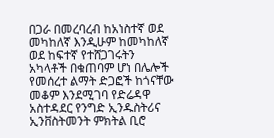በጋራ በመረባረብ ከአነስተኛ ወደ መካከለኛ እንዲሁም ከመካከለኛ ወደ ከፍተኛ የተሸጋገሩትን አካላቶች በቁጠባም ሆነ በሌሎች የመሰረተ ልማት ድጋፎች ከጎናቸው መቆም እንደሚገባ የድሬዳዋ አስተዳደር የንግድ ኢንዱስትሪና ኢንቨስትመንት ምክትል ቢሮ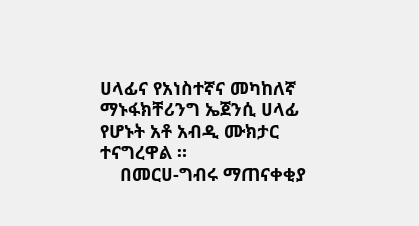ሀላፊና የአነስተኛና መካከለኛ ማኑፋክቸሪንግ ኤጀንሲ ሀላፊ የሆኑት አቶ አብዲ ሙክታር ተናግረዋል ።
    በመርሀ-ግብሩ ማጠናቀቂያ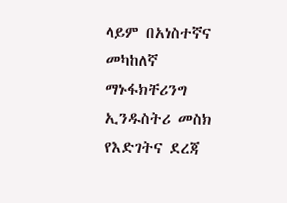ላይም በአነስተኛና መካከለኛ ማኑፋክቸሪንግ ኢንዱስትሪ መስክ የእድገትና ደረጃ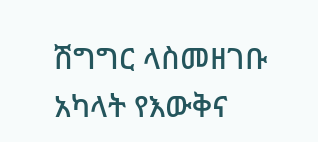ሽግግር ላስመዘገቡ አካላት የእውቅና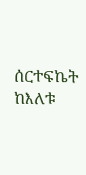ሰርተፍኬት ከእለቱ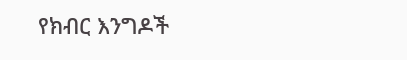የክብር እንግዶች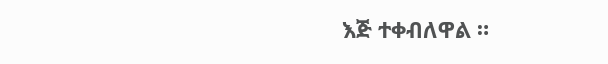እጅ ተቀብለዋል ።